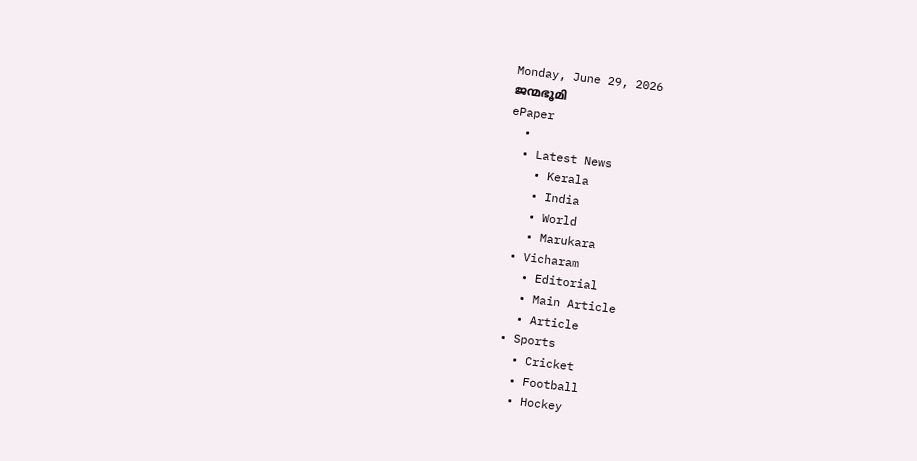Monday, June 29, 2026
ജന്മഭൂമി
ePaper
  •
  • Latest News
    • Kerala
    • India
    • World
    • Marukara
  • Vicharam
    • Editorial
    • Main Article
    • Article
  • Sports
    • Cricket
    • Football
    • Hockey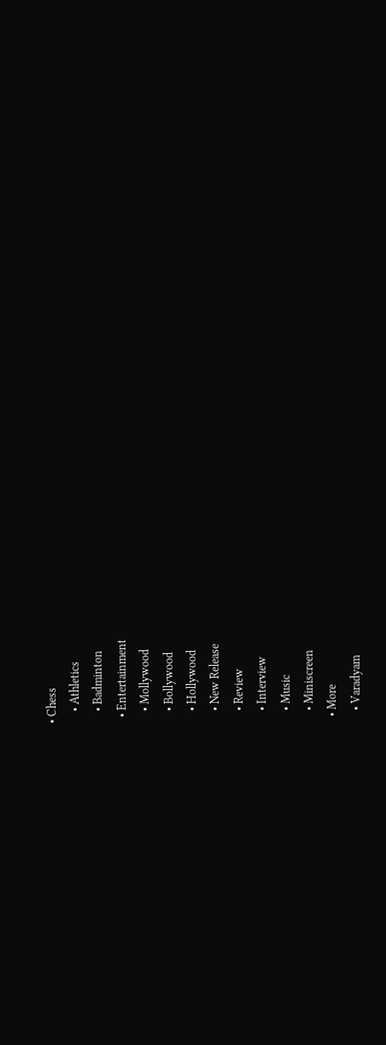• Chess
    • Athletics
    • Badminton
  • Entertainment
    • Mollywood
    • Bollywood
    • Hollywood
    • New Release
    • Review
    • Interview
    • Music
    • Miniscreen
  • More
    • Varadyam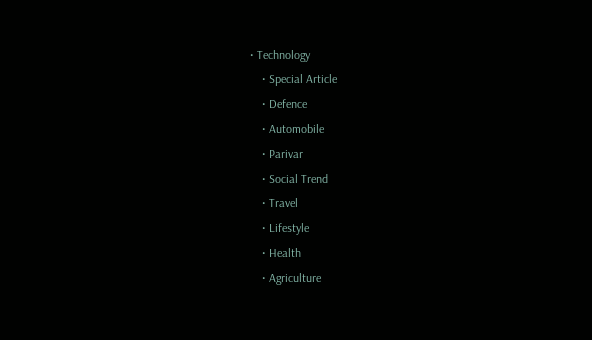• Technology
    • Special Article
    • Defence
    • Automobile
    • Parivar
    • Social Trend
    • Travel
    • Lifestyle
    • Health
    • Agriculture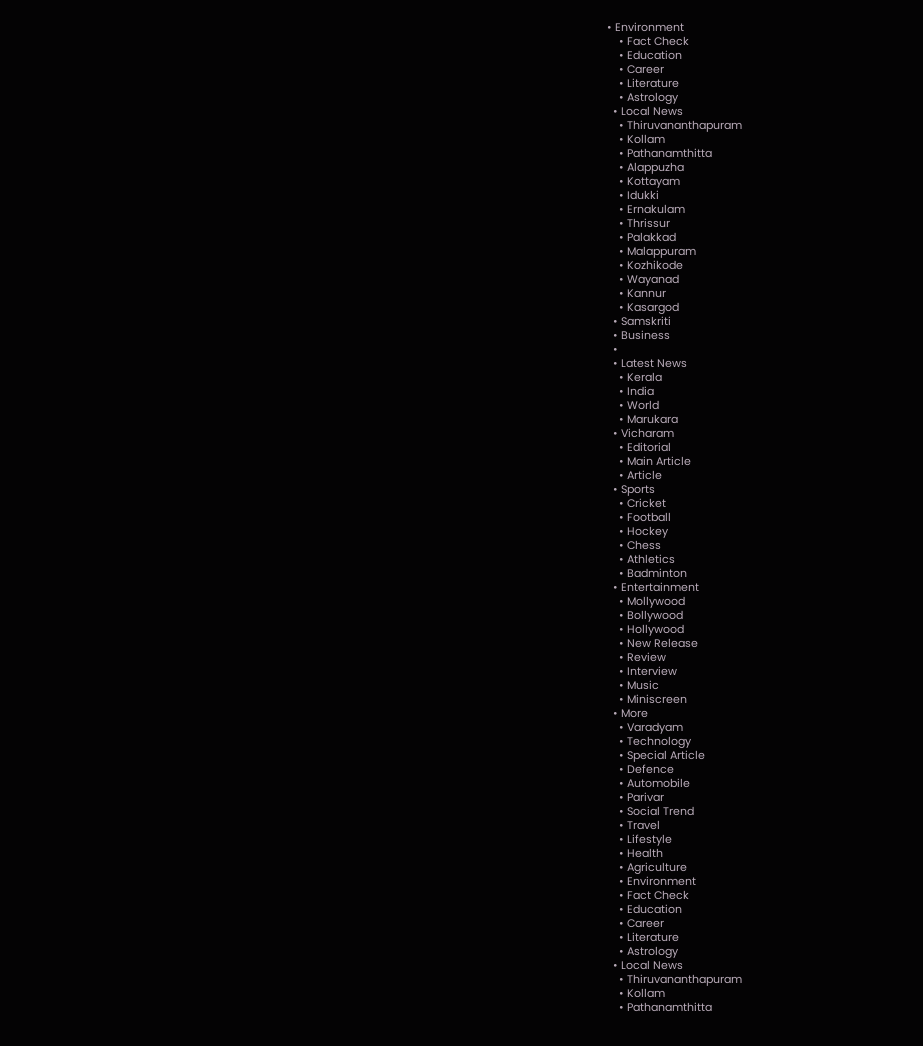• Environment
    • Fact Check
    • Education
    • Career
    • Literature
    • Astrology
  • Local News
    • Thiruvananthapuram
    • Kollam
    • Pathanamthitta
    • Alappuzha
    • Kottayam
    • Idukki
    • Ernakulam
    • Thrissur
    • Palakkad
    • Malappuram
    • Kozhikode
    • Wayanad
    • Kannur
    • Kasargod
  • Samskriti
  • Business
  •
  • Latest News
    • Kerala
    • India
    • World
    • Marukara
  • Vicharam
    • Editorial
    • Main Article
    • Article
  • Sports
    • Cricket
    • Football
    • Hockey
    • Chess
    • Athletics
    • Badminton
  • Entertainment
    • Mollywood
    • Bollywood
    • Hollywood
    • New Release
    • Review
    • Interview
    • Music
    • Miniscreen
  • More
    • Varadyam
    • Technology
    • Special Article
    • Defence
    • Automobile
    • Parivar
    • Social Trend
    • Travel
    • Lifestyle
    • Health
    • Agriculture
    • Environment
    • Fact Check
    • Education
    • Career
    • Literature
    • Astrology
  • Local News
    • Thiruvananthapuram
    • Kollam
    • Pathanamthitta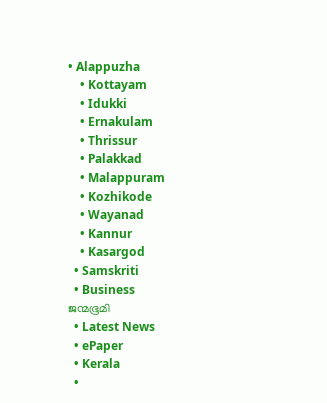• Alappuzha
    • Kottayam
    • Idukki
    • Ernakulam
    • Thrissur
    • Palakkad
    • Malappuram
    • Kozhikode
    • Wayanad
    • Kannur
    • Kasargod
  • Samskriti
  • Business
ജന്മഭൂമി
  • Latest News
  • ePaper
  • Kerala
  •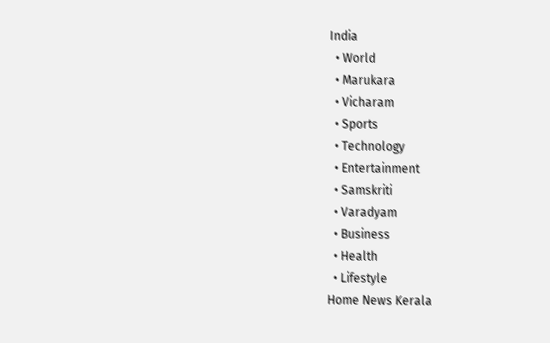India
  • World
  • Marukara
  • Vicharam
  • Sports
  • Technology
  • Entertainment
  • Samskriti
  • Varadyam
  • Business
  • Health
  • Lifestyle
Home News Kerala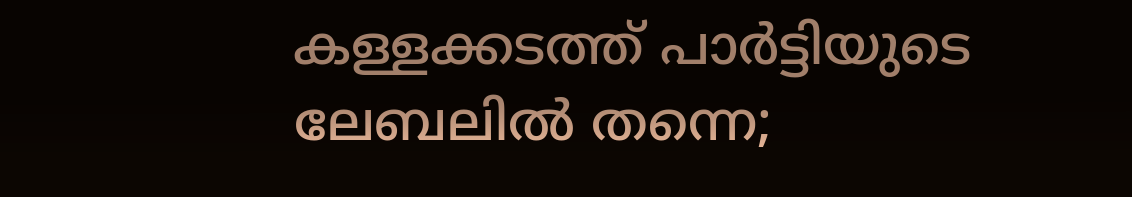കള്ളക്കടത്ത് പാര്‍ട്ടിയുടെ ലേബലില്‍ തന്നെ;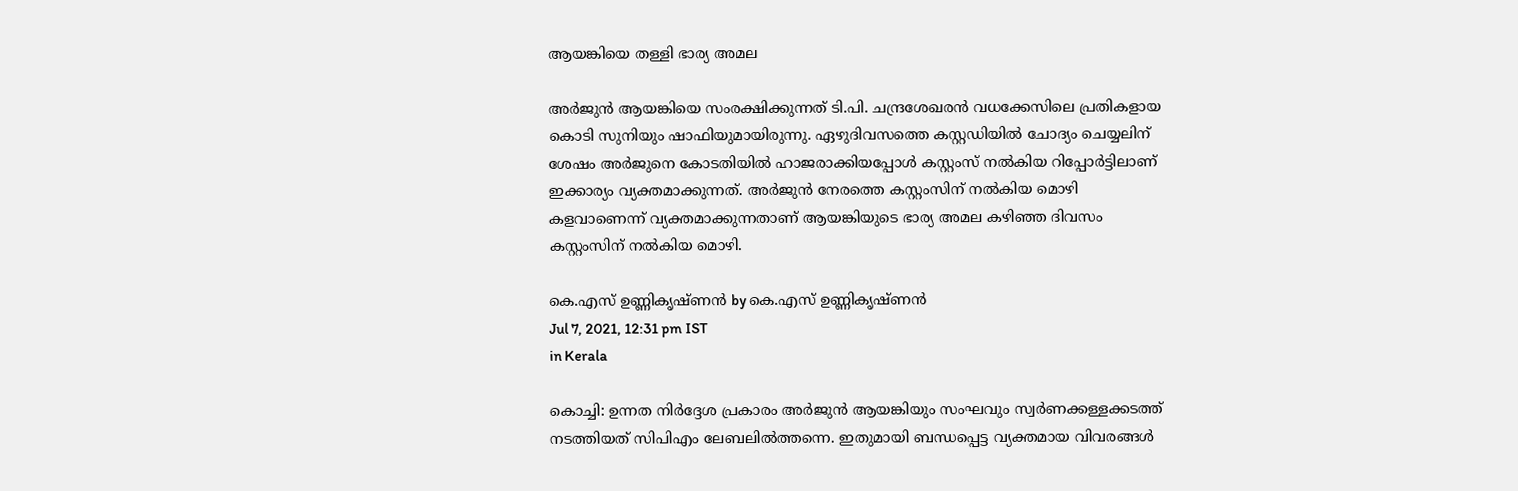ആയങ്കിയെ തള്ളി ഭാര്യ അമല

അര്‍ജുന്‍ ആയങ്കിയെ സംരക്ഷിക്കുന്നത് ടി.പി. ചന്ദ്രശേഖരന്‍ വധക്കേസിലെ പ്രതികളായ കൊടി സുനിയും ഷാഫിയുമായിരുന്നു. ഏഴുദിവസത്തെ കസ്റ്റഡിയില്‍ ചോദ്യം ചെയ്യലിന് ശേഷം അര്‍ജുനെ കോടതിയില്‍ ഹാജരാക്കിയപ്പോള്‍ കസ്റ്റംസ് നല്‍കിയ റിപ്പോര്‍ട്ടിലാണ് ഇക്കാര്യം വ്യക്തമാക്കുന്നത്. അര്‍ജുന്‍ നേരത്തെ കസ്റ്റംസിന് നല്‍കിയ മൊഴി കളവാണെന്ന് വ്യക്തമാക്കുന്നതാണ് ആയങ്കിയുടെ ഭാര്യ അമല കഴിഞ്ഞ ദിവസം കസ്റ്റംസിന് നല്‍കിയ മൊഴി.

കെ.എസ് ഉണ്ണികൃഷ്ണൻ by കെ.എസ് ഉണ്ണികൃഷ്ണൻ
Jul 7, 2021, 12:31 pm IST
in Kerala

കൊച്ചി: ഉന്നത നിര്‍ദ്ദേശ പ്രകാരം അര്‍ജുന്‍ ആയങ്കിയും സംഘവും സ്വര്‍ണക്കള്ളക്കടത്ത് നടത്തിയത് സിപിഎം ലേബലില്‍ത്തന്നെ. ഇതുമായി ബന്ധപ്പെട്ട വ്യക്തമായ വിവരങ്ങള്‍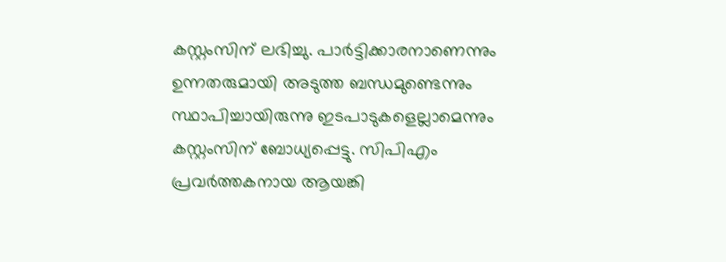കസ്റ്റംസിന് ലഭിച്ചു. പാര്‍ട്ടിക്കാരനാണെന്നും ഉന്നതരുമായി അടുത്ത ബന്ധമുണ്ടെന്നും സ്ഥാപിച്ചായിരുന്നു ഇടപാടുകളെല്ലാമെന്നും കസ്റ്റംസിന് ബോധ്യപ്പെട്ടു. സിപിഎം പ്രവര്‍ത്തകനായ ആയങ്കി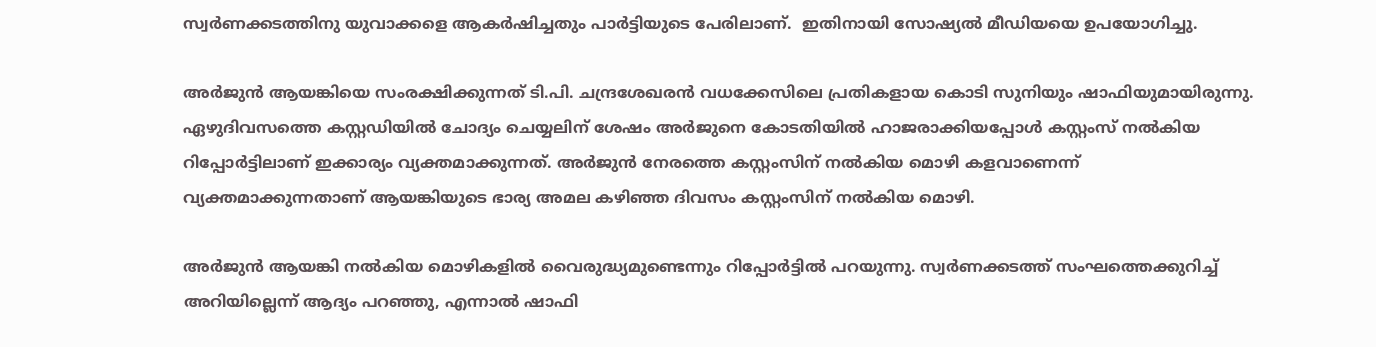സ്വര്‍ണക്കടത്തിനു യുവാക്കളെ ആകര്‍ഷിച്ചതും പാര്‍ട്ടിയുടെ പേരിലാണ്.  ഇതിനായി സോഷ്യല്‍ മീഡിയയെ ഉപയോഗിച്ചു.

അര്‍ജുന്‍ ആയങ്കിയെ സംരക്ഷിക്കുന്നത് ടി.പി. ചന്ദ്രശേഖരന്‍ വധക്കേസിലെ പ്രതികളായ കൊടി സുനിയും ഷാഫിയുമായിരുന്നു. ഏഴുദിവസത്തെ കസ്റ്റഡിയില്‍ ചോദ്യം ചെയ്യലിന് ശേഷം അര്‍ജുനെ കോടതിയില്‍ ഹാജരാക്കിയപ്പോള്‍ കസ്റ്റംസ് നല്‍കിയ റിപ്പോര്‍ട്ടിലാണ് ഇക്കാര്യം വ്യക്തമാക്കുന്നത്. അര്‍ജുന്‍ നേരത്തെ കസ്റ്റംസിന് നല്‍കിയ മൊഴി കളവാണെന്ന് വ്യക്തമാക്കുന്നതാണ് ആയങ്കിയുടെ ഭാര്യ അമല കഴിഞ്ഞ ദിവസം കസ്റ്റംസിന് നല്‍കിയ മൊഴി.

അര്‍ജുന്‍ ആയങ്കി നല്‍കിയ മൊഴികളില്‍ വൈരുദ്ധ്യമുണ്ടെന്നും റിപ്പോര്‍ട്ടില്‍ പറയുന്നു. സ്വര്‍ണക്കടത്ത് സംഘത്തെക്കുറിച്ച് അറിയില്ലെന്ന് ആദ്യം പറഞ്ഞു, എന്നാല്‍ ഷാഫി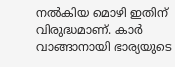നല്‍കിയ മൊഴി ഇതിന് വിരുദ്ധമാണ്. കാര്‍ വാങ്ങാനായി ഭാര്യയുടെ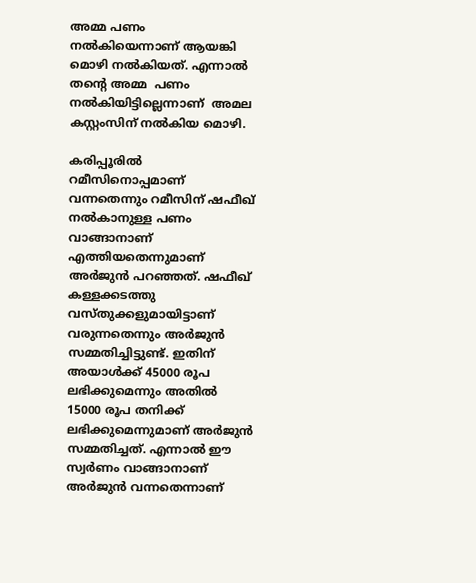അമ്മ പണം നല്‍കിയെന്നാണ് ആയങ്കി മൊഴി നല്‍കിയത്. എന്നാല്‍ തന്റെ അമ്മ  പണം നല്‍കിയിട്ടില്ലെന്നാണ്  അമല കസ്റ്റംസിന് നല്‍കിയ മൊഴി.

കരിപ്പൂരില്‍ റമീസിനൊപ്പമാണ് വന്നതെന്നും റമീസിന് ഷഫീഖ് നല്‍കാനുള്ള പണം വാങ്ങാനാണ് എത്തിയതെന്നുമാണ് അര്‍ജുന്‍ പറഞ്ഞത്. ഷഫീഖ് കള്ളക്കടത്തു വസ്തുക്കളുമായിട്ടാണ് വരുന്നതെന്നും അര്‍ജുന്‍ സമ്മതിച്ചിട്ടുണ്ട്. ഇതിന് അയാള്‍ക്ക് 45000 രൂപ ലഭിക്കുമെന്നും അതില്‍ 15000 രൂപ തനിക്ക് ലഭിക്കുമെന്നുമാണ് അര്‍ജുന്‍ സമ്മതിച്ചത്. എന്നാല്‍ ഈ സ്വര്‍ണം വാങ്ങാനാണ് അര്‍ജുന്‍ വന്നതെന്നാണ്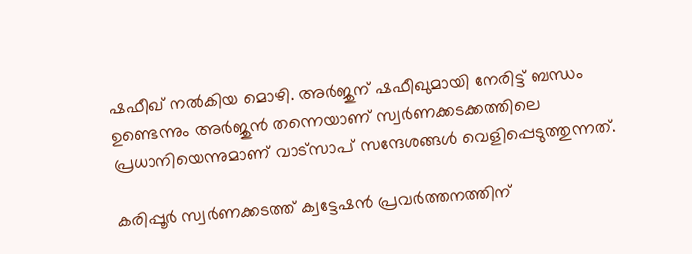ഷഫീഖ് നല്‍കിയ മൊഴി. അര്‍ജുന് ഷഫീഖുമായി നേരിട്ട് ബന്ധം ഉണ്ടെന്നും അര്‍ജുന്‍ തന്നെയാണ് സ്വര്‍ണക്കടക്കത്തിലെ പ്രധാനിയെന്നുമാണ് വാട്‌സാപ് സന്ദേശങ്ങള്‍ വെളിപ്പെടുത്തുന്നത്.

കരിപ്പൂര്‍ സ്വര്‍ണക്കടത്ത് ക്വട്ടേഷന്‍ പ്രവര്‍ത്തനത്തിന്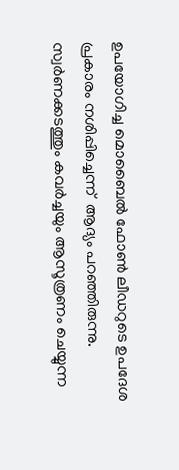ഉപയോഗിച്ച മൊബൈല്‍ ഫോണ്‍ ലീഡറുടെ ഉപദേശ പ്രകാരം നശിപ്പിച്ചെന്ന്  ആദ്യം പറഞ്ഞിരുന്നു.  സ്വര്‍ണക്കടത്തും കവര്‍ച്ചയും ആസൂത്രണം ചെയ്യുന്ന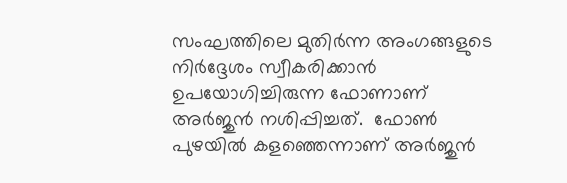സംഘത്തിലെ മുതിര്‍ന്ന അംഗങ്ങളുടെ നിര്‍ദ്ദേശം സ്വീകരിക്കാന്‍ ഉപയോഗിച്ചിരുന്ന ഫോണാണ് അര്‍ജുന്‍ നശിപ്പിച്ചത്.  ഫോണ്‍ പുഴയില്‍ കളഞ്ഞെന്നാണ് അര്‍ജുന്‍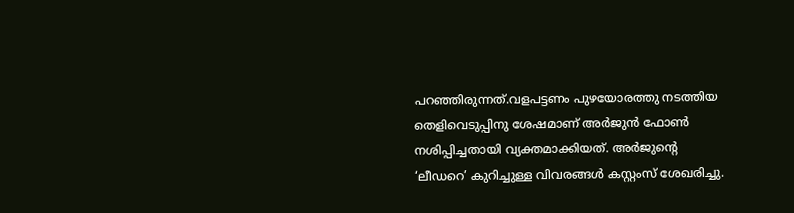പറഞ്ഞിരുന്നത്.വളപട്ടണം പുഴയോരത്തു നടത്തിയ തെളിവെടുപ്പിനു ശേഷമാണ് അര്‍ജുന്‍ ഫോണ്‍ നശിപ്പിച്ചതായി വ്യക്തമാക്കിയത്. അര്‍ജുന്റെ ‘ലീഡറെ’ കുറിച്ചുള്ള വിവരങ്ങള്‍ കസ്റ്റംസ് ശേഖരിച്ചു.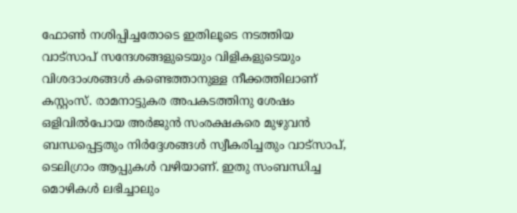ഫോണ്‍ നശിപ്പിച്ചതോടെ ഇതിലൂടെ നടത്തിയ വാട്സാപ് സന്ദേശങ്ങളുടെയും വിളികളുടെയും വിശദാംശങ്ങള്‍ കണ്ടെത്താനുള്ള നീക്കത്തിലാണ് കസ്റ്റംസ്. രാമനാട്ടുകര അപകടത്തിനു ശേഷം ഒളിവില്‍പോയ അര്‍ജുന്‍ സംരക്ഷകരെ മുഴുവന്‍ ബന്ധപ്പെട്ടതും നിര്‍ദ്ദേശങ്ങള്‍ സ്വീകരിച്ചതും വാട്സാപ്, ടെലിഗ്രാം ആപ്പുകള്‍ വഴിയാണ്. ഇതു സംബന്ധിച്ച മൊഴികള്‍ ലഭിച്ചാലും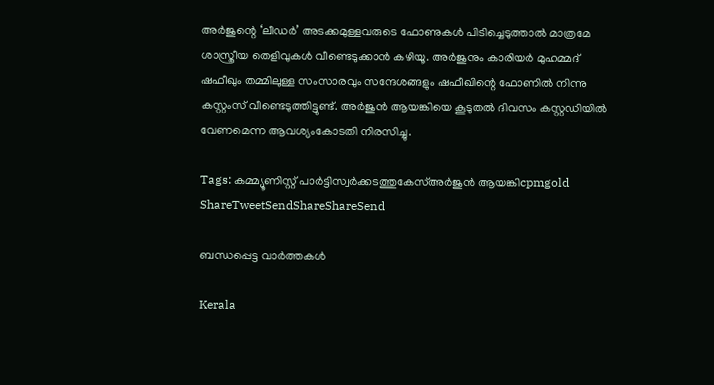അര്‍ജുന്റെ ‘ലീഡര്‍’ അടക്കമുള്ളവരുടെ ഫോണുകള്‍ പിടിച്ചെടുത്താല്‍ മാത്രമേ ശാസ്ത്രീയ തെളിവുകള്‍ വീണ്ടെടുക്കാന്‍ കഴിയൂ. അര്‍ജുനും കാരിയര്‍ മുഹമ്മദ് ഷഫീഖും തമ്മിലുള്ള സംസാരവും സന്ദേശങ്ങളും ഷഫീഖിന്റെ ഫോണില്‍ നിന്നു കസ്റ്റംസ് വീണ്ടെടുത്തിട്ടുണ്ട്. അര്‍ജുന്‍ ആയങ്കിയെ കൂടുതല്‍ ദിവസം കസ്റ്റഡിയില്‍ വേണമെന്ന ആവശ്യംകോടതി നിരസിച്ചു.

Tags: കമ്മ്യൂണിസ്റ്റ് പാര്‍ട്ടിസ്വര്‍ക്കടത്തുകേസ്അര്‍ജുന്‍ ആയങ്കിcpmgold
ShareTweetSendShareShareSend

ബന്ധപ്പെട്ട വാര്‍ത്തകള്‍

Kerala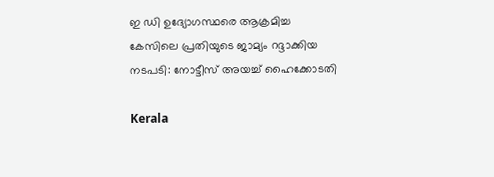ഇ ഡി ഉദ്യോഗസ്ഥരെ ആക്രമിച്ച കേസിലെ പ്രതിയുടെ ജാമ്യം റദ്ദാക്കിയ നടപടി: നോട്ടീസ് അയച്ച് ഹൈക്കോടതി

Kerala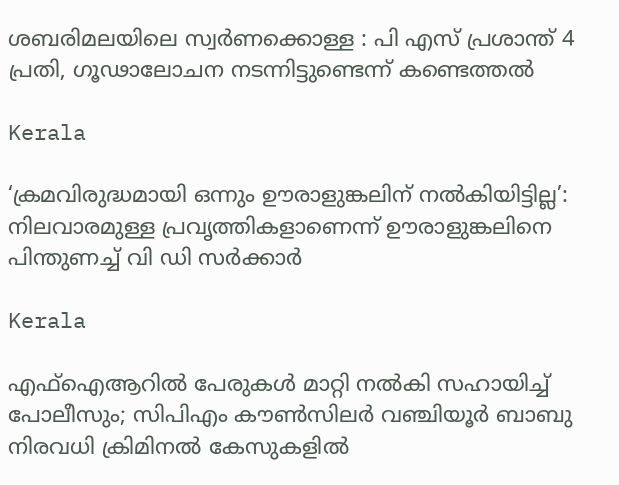ശബരിമലയിലെ സ്വര്‍ണക്കൊള്ള : പി എസ് പ്രശാന്ത് 4 പ്രതി, ഗൂഢാലോചന നടന്നിട്ടുണ്ടെന്ന് കണ്ടെത്തല്‍

Kerala

‘ക്രമവിരുദ്ധമായി ഒന്നും ഊരാളുങ്കലിന് നൽകിയിട്ടില്ല’: നിലവാരമുള്ള പ്രവൃത്തികളാണെന്ന് ഊരാളുങ്കലിനെ പിന്തുണച്ച് വി ഡി സർക്കാർ

Kerala

എഫ്‌ഐആറില്‍ പേരുകള്‍ മാറ്റി നല്‍കി സഹായിച്ച് പോലീസും; സിപിഎം കൗണ്‍സിലര്‍ വഞ്ചിയൂര്‍ ബാബു നിരവധി ക്രിമിനല്‍ കേസുകളില്‍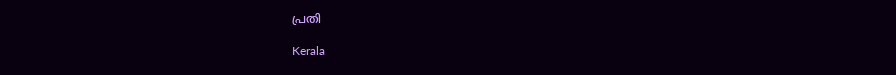പ്രതി

Kerala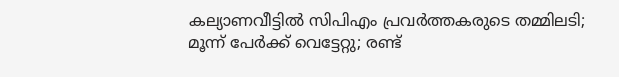കല്യാണവീട്ടിൽ സിപിഎം പ്രവർത്തകരുടെ തമ്മിലടി; മൂന്ന് പേർക്ക് വെട്ടേറ്റു; രണ്ട്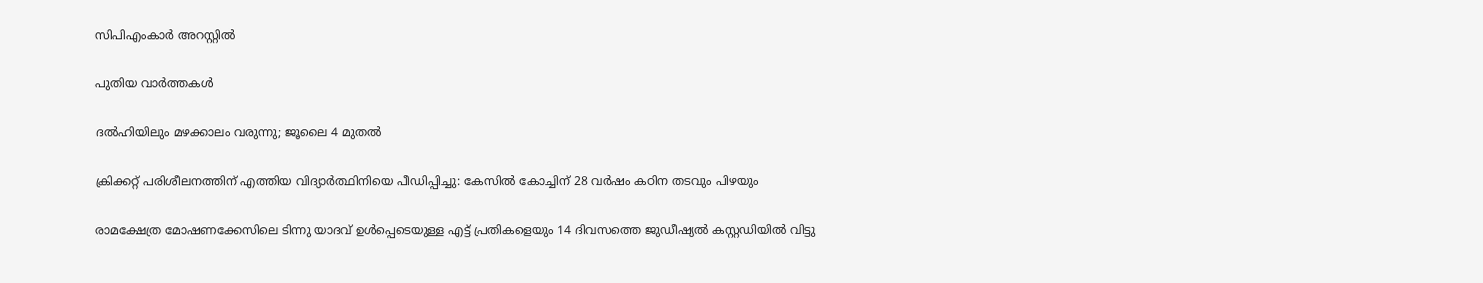സിപിഎംകാർ അറസ്റ്റിൽ

പുതിയ വാര്‍ത്തകള്‍

ദൽഹിയിലും മഴക്കാലം വരുന്നു; ജൂലൈ 4 മുതൽ

ക്രിക്കറ്റ് പരിശീലനത്തിന് എത്തിയ വിദ്യാര്‍ത്ഥിനിയെ പീഡിപ്പിച്ചു: കേസില്‍ കോച്ചിന് 28 വര്‍ഷം കഠിന തടവും പിഴയും

രാമക്ഷേത്ര മോഷണക്കേസിലെ ടിന്നു യാദവ് ഉൾപ്പെടെയുള്ള എട്ട് പ്രതികളെയും 14 ദിവസത്തെ ജുഡീഷ്യൽ കസ്റ്റഡിയിൽ വിട്ടു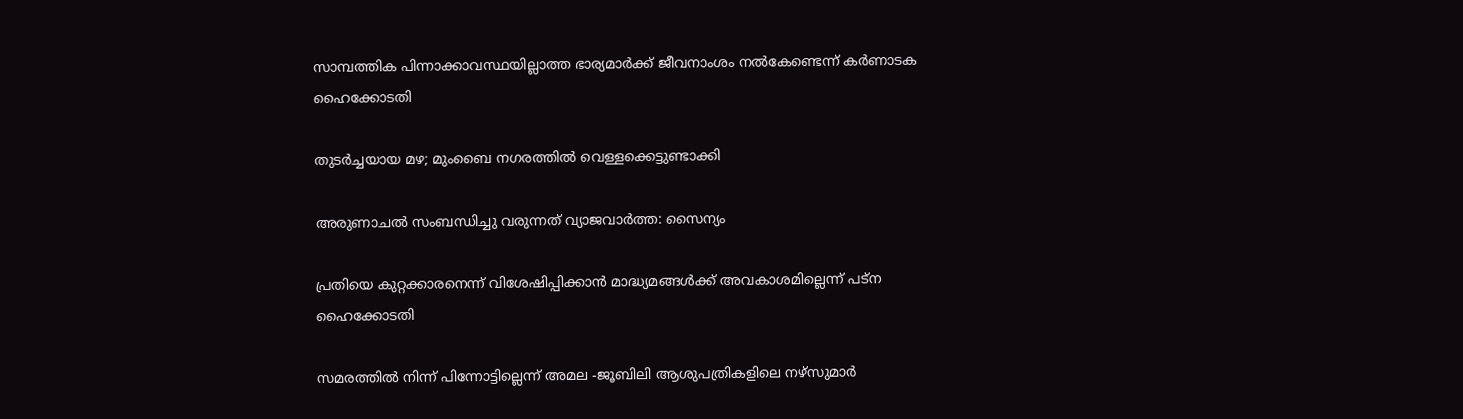സാമ്പത്തിക പിന്നാക്കാവസ്ഥയില്ലാത്ത ഭാര്യമാര്‍ക്ക് ജീവനാംശം നല്‍കേണ്ടെന്ന് കര്‍ണാടക ഹൈക്കോടതി

തുടർച്ചയായ മഴ; മുംബൈ നഗരത്തിൽ വെള്ളക്കെട്ടുണ്ടാക്കി

അരുണാചൽ സംബന്ധിച്ചു വരുന്നത് വ്യാജവാർത്ത: സൈന്യം

പ്രതിയെ കുറ്റക്കാരനെന്ന് വിശേഷിപ്പിക്കാന്‍ മാദ്ധ്യമങ്ങള്‍ക്ക് അവകാശമില്ലെന്ന് പട്ന ഹൈക്കോടതി

സമരത്തില്‍ നിന്ന് പിന്നോട്ടില്ലെന്ന് അമല -ജൂബിലി ആശുപത്രികളിലെ നഴ്‌സുമാര്‍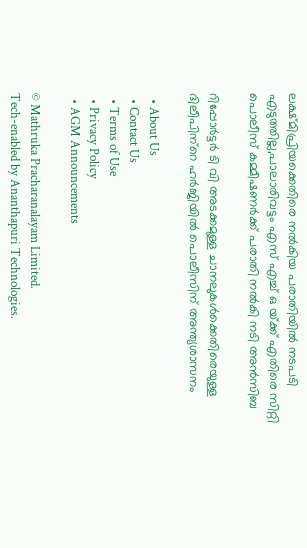ലക്ഷ്മിപ്രിയക്കെതിരെ നല്‍കിയ പരാതിയില്‍ നടപടി എടുത്തില്ല,പാലാരിവട്ടം എസ് എച്ച് ഒ യ്‌ക്ക് എതിരെ സിറ്റി പൊലീസ് കമ്മീഷണര്‍ക്ക് പരാതി നല്‍കി നടി അന്‍സിബ

റിപ്പോര്‍ട്ടര്‍ ടി വി അടക്കമുള്ള ചാനലുകള്‍ക്കെതിരെയുള്ള ദിലീപിന്‌റെ ഹര്‍ജിയില്‍ പൊലീസിന് അന്ത്യശാസനം

  • About Us
  • Contact Us
  • Terms of Use
  • Privacy Policy
  • AGM Announcements

© Mathruka Pracharanalayam Limited.
Tech-enabled by Ananthapuri Technologies.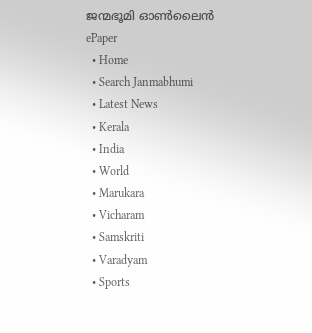ജന്മഭൂമി ഓണ്‍ലൈന്‍
ePaper
  • Home
  • Search Janmabhumi
  • Latest News
  • Kerala
  • India
  • World
  • Marukara
  • Vicharam
  • Samskriti
  • Varadyam
  • Sports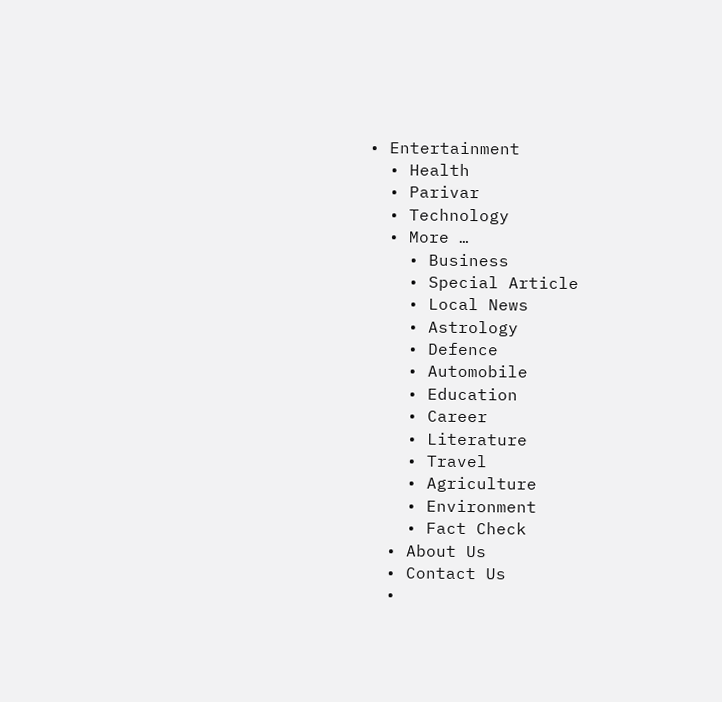• Entertainment
  • Health
  • Parivar
  • Technology
  • More …
    • Business
    • Special Article
    • Local News
    • Astrology
    • Defence
    • Automobile
    • Education
    • Career
    • Literature
    • Travel
    • Agriculture
    • Environment
    • Fact Check
  • About Us
  • Contact Us
  •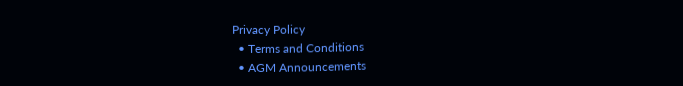Privacy Policy
  • Terms and Conditions
  • AGM Announcements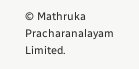© Mathruka Pracharanalayam Limited.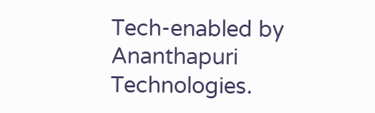Tech-enabled by Ananthapuri Technologies.